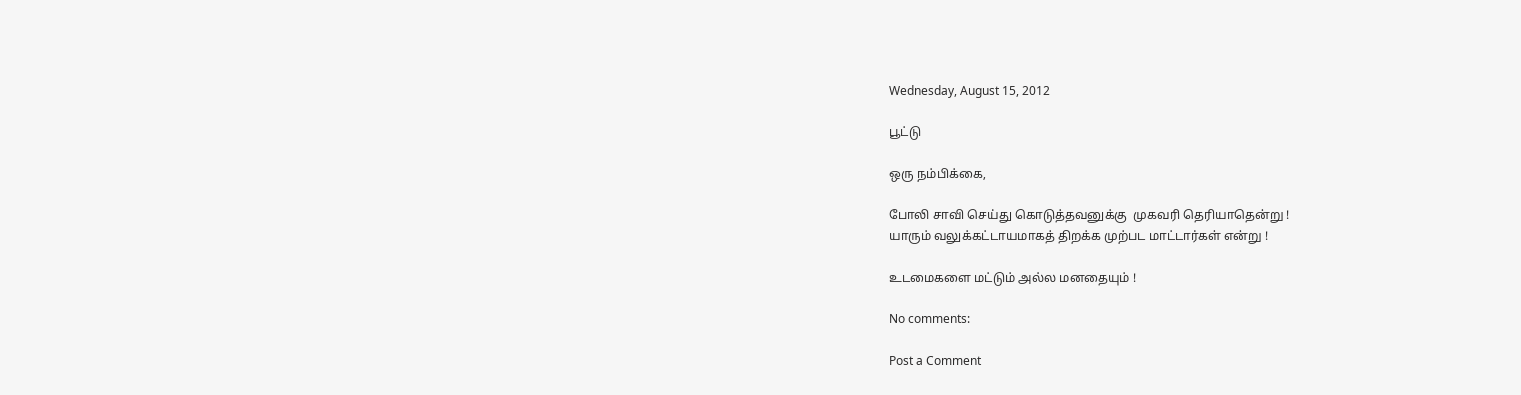Wednesday, August 15, 2012

பூட்டு

ஒரு நம்பிக்கை,

போலி சாவி செய்து கொடுத்தவனுக்கு  முகவரி தெரியாதென்று !
யாரும் வலுக்கட்டாயமாகத் திறக்க முற்பட மாட்டார்கள் என்று !

உடமைகளை மட்டும் அல்ல மனதையும் !

No comments:

Post a Comment